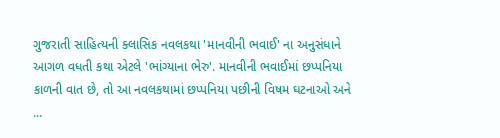ગુજરાતી સાહિત્યની ક્લાસિક નવલકથા 'માનવીની ભવાઈ' ના અનુસંધાને આગળ વધતી કથા એટલે 'ભાંગ્યાના ભેરુ'. માનવીની ભવાઈમાં છપ્પનિયા કાળની વાત છે, તો આ નવલકથામાં છપ્પનિયા પછીની વિષમ ઘટનાઓ અને ...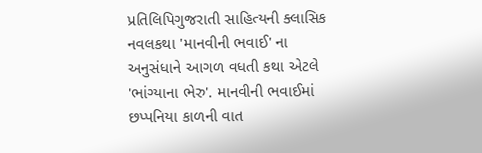પ્રતિલિપિગુજરાતી સાહિત્યની ક્લાસિક નવલકથા 'માનવીની ભવાઈ' ના અનુસંધાને આગળ વધતી કથા એટલે 'ભાંગ્યાના ભેરુ'. માનવીની ભવાઈમાં છપ્પનિયા કાળની વાત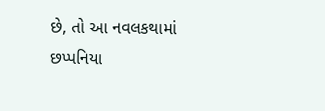છે, તો આ નવલકથામાં છપ્પનિયા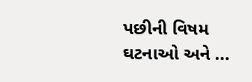પછીની વિષમ ઘટનાઓ અને ...